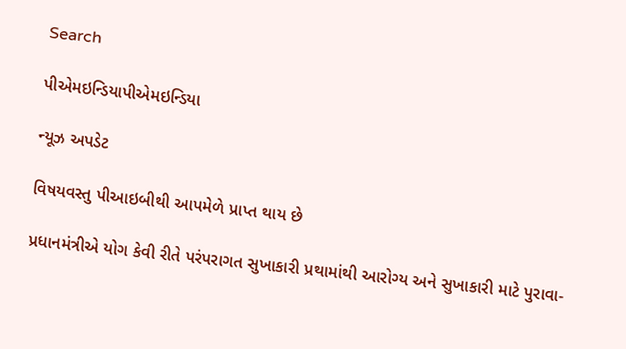Search

પીએમઇન્ડિયાપીએમઇન્ડિયા

ન્યૂઝ અપડેટ

વિષયવસ્તુ પીઆઇબીથી આપમેળે પ્રાપ્ત થાય છે

પ્રધાનમંત્રીએ યોગ કેવી રીતે પરંપરાગત સુખાકારી પ્રથામાંથી આરોગ્ય અને સુખાકારી માટે પુરાવા-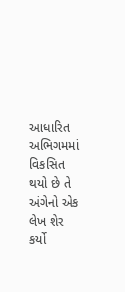આધારિત અભિગમમાં વિકસિત થયો છે તે અંગેનો એક લેખ શેર કર્યો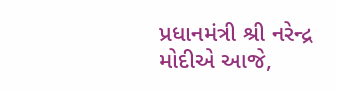પ્રધાનમંત્રી શ્રી નરેન્દ્ર મોદીએ આજે,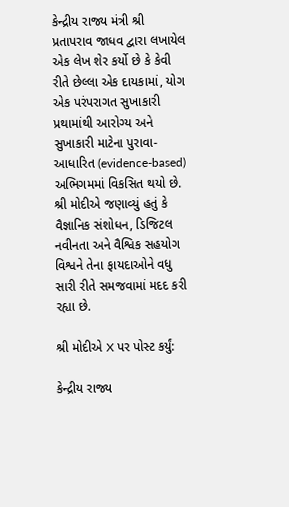કેન્દ્રીય રાજ્ય મંત્રી શ્રી પ્રતાપરાવ જાધવ દ્વારા લખાયેલ એક લેખ શેર કર્યો છે કે કેવી રીતે છેલ્લા એક દાયકામાં, યોગ એક પરંપરાગત સુખાકારી પ્રથામાંથી આરોગ્ય અને સુખાકારી માટેના પુરાવા-આધારિત (evidence-based) અભિગમમાં વિકસિત થયો છે. શ્રી મોદીએ જણાવ્યું હતું કે વૈજ્ઞાનિક સંશોધન, ડિજિટલ નવીનતા અને વૈશ્વિક સહયોગ વિશ્વને તેના ફાયદાઓને વધુ સારી રીતે સમજવામાં મદદ કરી રહ્યા છે.

શ્રી મોદીએ X પર પોસ્ટ કર્યું:

કેન્દ્રીય રાજ્ય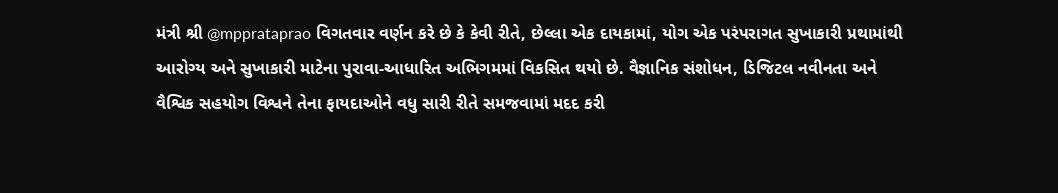મંત્રી શ્રી @mpprataprao વિગતવાર વર્ણન કરે છે કે કેવી રીતે, છેલ્લા એક દાયકામાં, યોગ એક પરંપરાગત સુખાકારી પ્રથામાંથી આરોગ્ય અને સુખાકારી માટેના પુરાવા-આધારિત અભિગમમાં વિકસિત થયો છે. વૈજ્ઞાનિક સંશોધન, ડિજિટલ નવીનતા અને વૈશ્વિક સહયોગ વિશ્વને તેના ફાયદાઓને વધુ સારી રીતે સમજવામાં મદદ કરી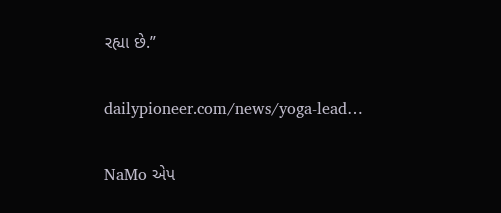રહ્યા છે.”

dailypioneer.com/news/yoga-lead…

NaMo એપ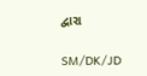દ્વારા

SM/DK/JD